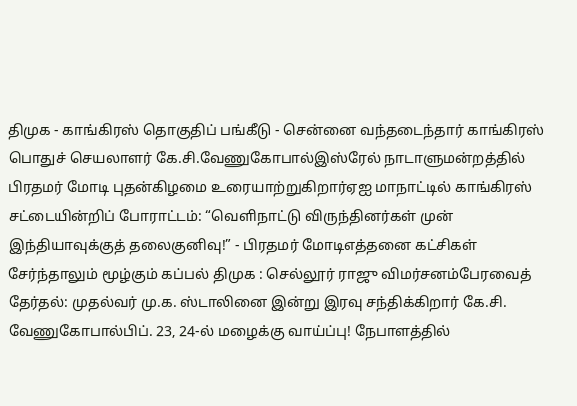திமுக - காங்கிரஸ் தொகுதிப் பங்கீடு - சென்னை வந்தடைந்தார் காங்கிரஸ் பொதுச் செயலாளர் கே.சி.வேணுகோபால்இஸ்ரேல் நாடாளுமன்றத்தில் பிரதமர் மோடி புதன்கிழமை உரையாற்றுகிறார்ஏஐ மாநாட்டில் காங்கிரஸ் சட்டையின்றிப் போராட்டம்: “வெளிநாட்டு விருந்தினர்கள் முன் இந்தியாவுக்குத் தலைகுனிவு!” - பிரதமர் மோடிஎத்தனை கட்சிகள் சேர்ந்தாலும் மூழ்கும் கப்பல் திமுக : செல்லூர் ராஜு விமர்சனம்பேரவைத் தேர்தல்: முதல்வர் மு.க. ஸ்டாலினை இன்று இரவு சந்திக்கிறார் கே.சி. வேணுகோபால்பிப். 23, 24-ல் மழைக்கு வாய்ப்பு! நேபாளத்தில்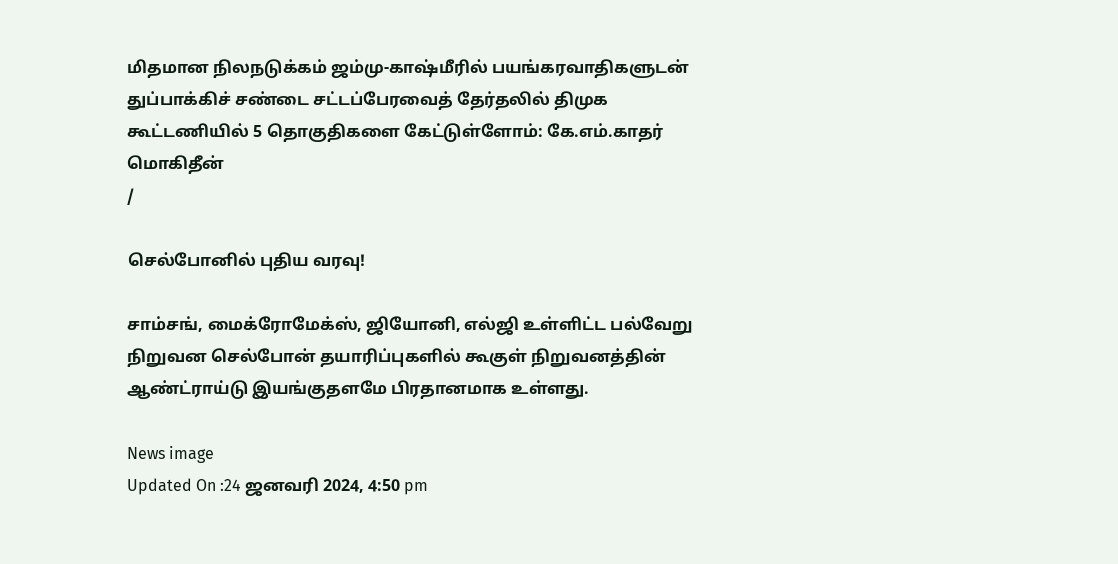மிதமான நிலநடுக்கம் ஜம்மு-காஷ்மீரில் பயங்கரவாதிகளுடன் துப்பாக்கிச் சண்டை சட்டப்பேரவைத் தேர்தலில் திமுக கூட்டணியில் 5 தொகுதிகளை கேட்டுள்ளோம்: கே.எம்.காதர் மொகிதீன்
/

செல்போனில் புதிய வரவு!

சாம்சங், மைக்ரோமேக்ஸ், ஜியோனி, எல்ஜி உள்ளிட்ட பல்வேறு நிறுவன செல்போன் தயாரிப்புகளில் கூகுள் நிறுவனத்தின் ஆண்ட்ராய்டு இயங்குதளமே பிரதானமாக உள்ளது.

News image
Updated On :24 ஜனவரி 2024, 4:50 pm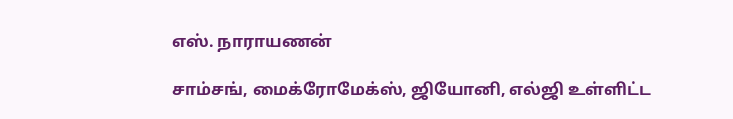எஸ். நாராயணன்

சாம்சங், மைக்ரோமேக்ஸ், ஜியோனி, எல்ஜி உள்ளிட்ட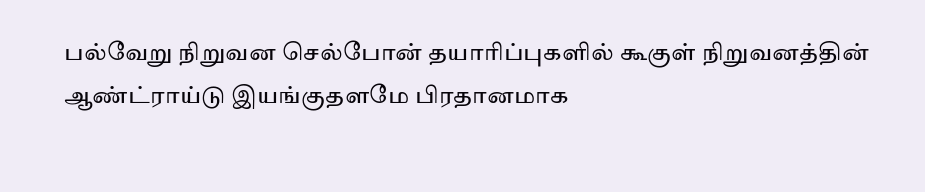பல்வேறு நிறுவன செல்போன் தயாரிப்புகளில் கூகுள் நிறுவனத்தின் ஆண்ட்ராய்டு இயங்குதளமே பிரதானமாக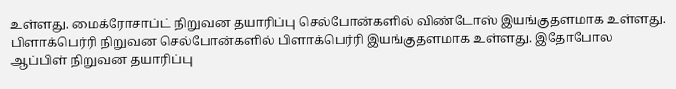உள்ளது. மைக்ரோசாப்ட் நிறுவன தயாரிப்பு செல்போன்களில் விண்டோஸ் இயங்குதளமாக உள்ளது. பிளாக்பெர்ரி நிறுவன செல்போன்களில் பிளாக்பெர்ரி இயங்குதளமாக உள்ளது. இதோபோல ஆப்பிள் நிறுவன தயாரிப்பு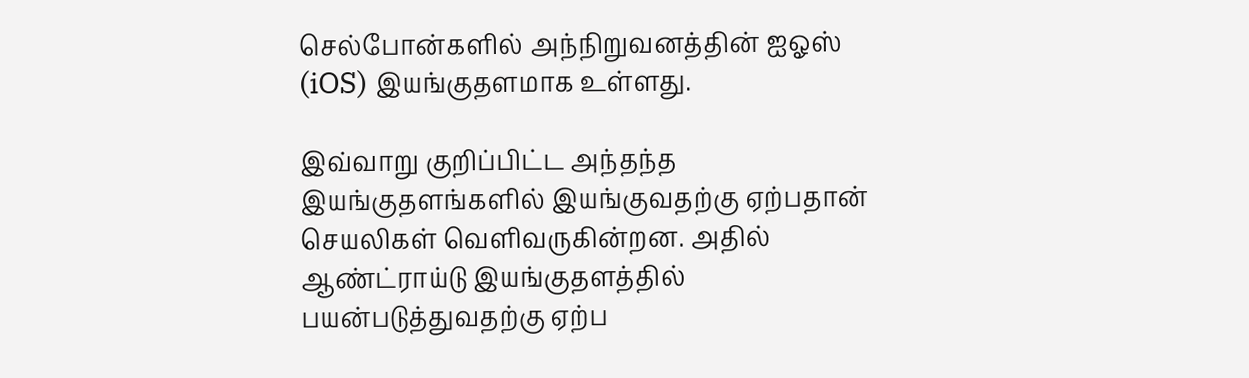செல்போன்களில் அந்நிறுவனத்தின் ஐஓஸ் (iOS) இயங்குதளமாக உள்ளது.

இவ்வாறு குறிப்பிட்ட அந்தந்த இயங்குதளங்களில் இயங்குவதற்கு ஏற்பதான் செயலிகள் வெளிவருகின்றன. அதில் ஆண்ட்ராய்டு இயங்குதளத்தில் பயன்படுத்துவதற்கு ஏற்ப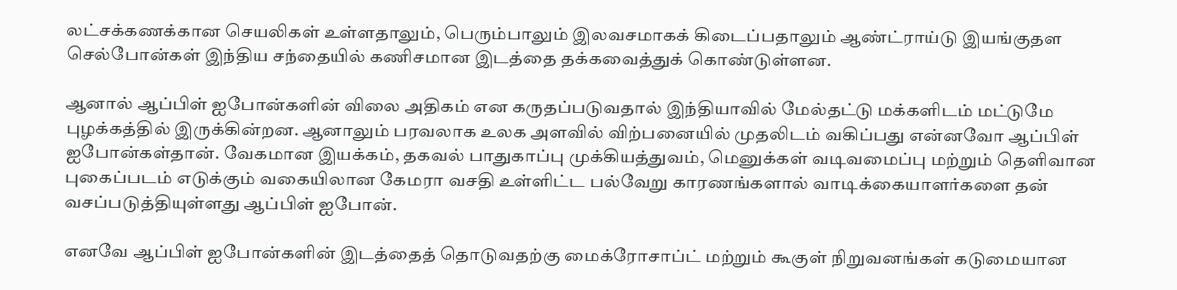லட்சக்கணக்கான செயலிகள் உள்ளதாலும், பெரும்பாலும் இலவசமாகக் கிடைப்பதாலும் ஆண்ட்ராய்டு இயங்குதள செல்போன்கள் இந்திய சந்தையில் கணிசமான இடத்தை தக்கவைத்துக் கொண்டுள்ளன.

ஆனால் ஆப்பிள் ஐபோன்களின் விலை அதிகம் என கருதப்படுவதால் இந்தியாவில் மேல்தட்டு மக்களிடம் மட்டுமே புழக்கத்தில் இருக்கின்றன. ஆனாலும் பரவலாக உலக அளவில் விற்பனையில் முதலிடம் வகிப்பது என்னவோ ஆப்பிள் ஐபோன்கள்தான். வேகமான இயக்கம், தகவல் பாதுகாப்பு முக்கியத்துவம், மெனுக்கள் வடிவமைப்பு மற்றும் தெளிவான புகைப்படம் எடுக்கும் வகையிலான கேமரா வசதி உள்ளிட்ட பல்வேறு காரணங்களால் வாடிக்கையாளர்களை தன் வசப்படுத்தியுள்ளது ஆப்பிள் ஐபோன்.

எனவே ஆப்பிள் ஐபோன்களின் இடத்தைத் தொடுவதற்கு மைக்ரோசாப்ட் மற்றும் கூகுள் நிறுவனங்கள் கடுமையான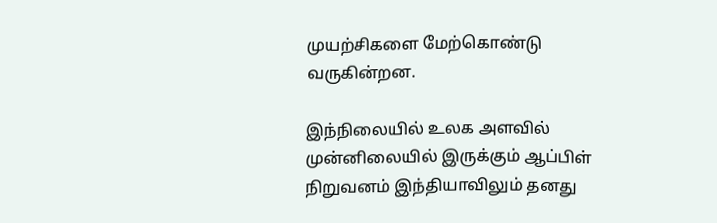முயற்சிகளை மேற்கொண்டு வருகின்றன.

இந்நிலையில் உலக அளவில் முன்னிலையில் இருக்கும் ஆப்பிள் நிறுவனம் இந்தியாவிலும் தனது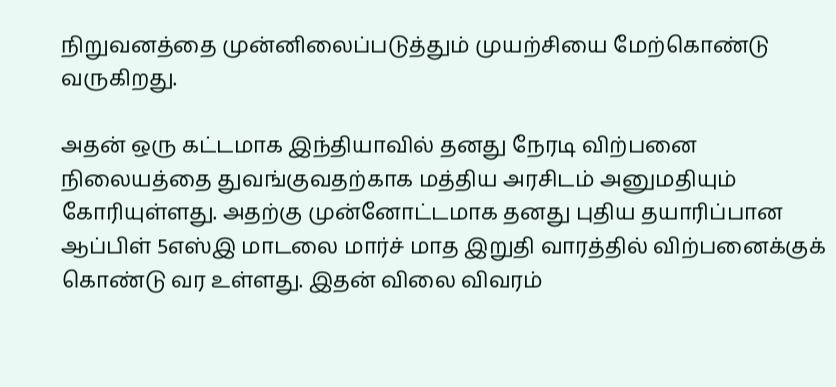நிறுவனத்தை முன்னிலைப்படுத்தும் முயற்சியை மேற்கொண்டு வருகிறது.

அதன் ஒரு கட்டமாக இந்தியாவில் தனது நேரடி விற்பனை நிலையத்தை துவங்குவதற்காக மத்திய அரசிடம் அனுமதியும் கோரியுள்ளது. அதற்கு முன்னோட்டமாக தனது புதிய தயாரிப்பான ஆப்பிள் 5எஸ்இ மாடலை மார்ச் மாத இறுதி வாரத்தில் விற்பனைக்குக் கொண்டு வர உள்ளது. இதன் விலை விவரம்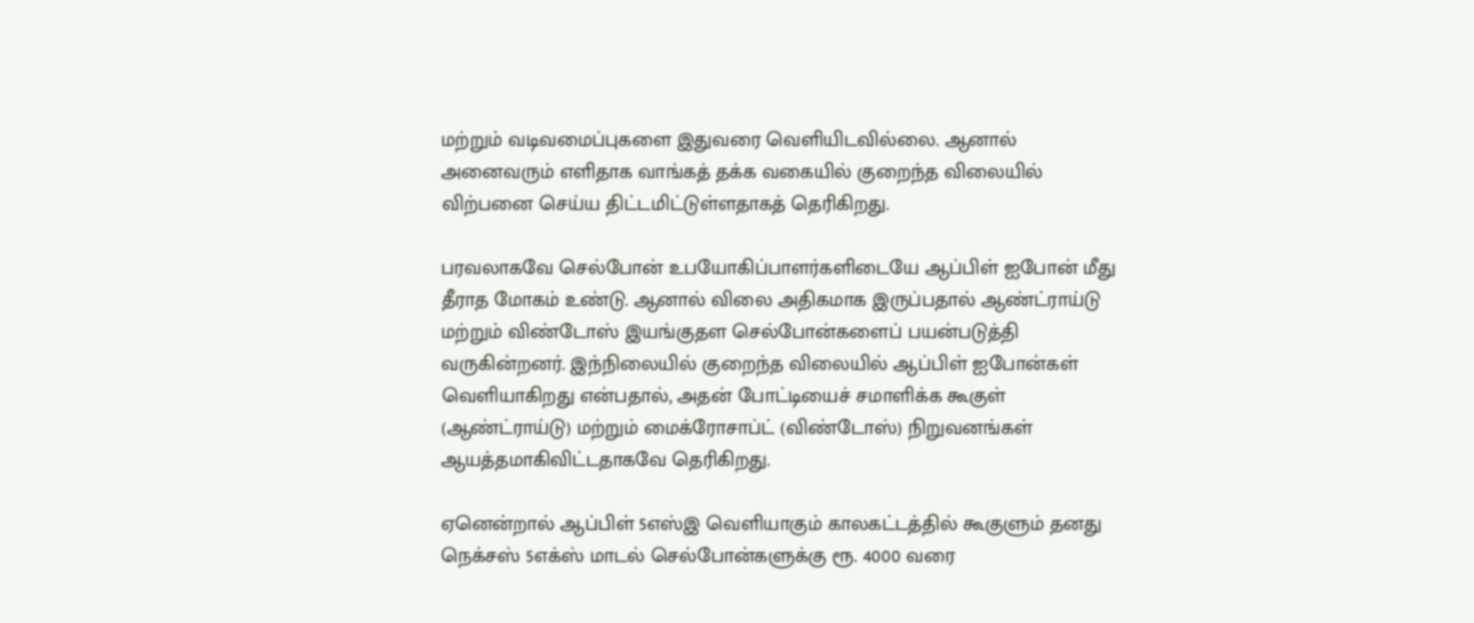மற்றும் வடிவமைப்புகளை இதுவரை வெளியிடவில்லை. ஆனால் அனைவரும் எளிதாக வாங்கத் தக்க வகையில் குறைந்த விலையில் விற்பனை செய்ய திட்டமிட்டுள்ளதாகத் தெரிகிறது.

பரவலாகவே செல்போன் உபயோகிப்பாளர்களிடையே ஆப்பிள் ஐபோன் மீது தீராத மோகம் உண்டு. ஆனால் விலை அதிகமாக இருப்பதால் ஆண்ட்ராய்டு மற்றும் விண்டோஸ் இயங்குதள செல்போன்களைப் பயன்படுத்தி வருகின்றனர். இந்நிலையில் குறைந்த விலையில் ஆப்பிள் ஐபோன்கள் வெளியாகிறது என்பதால், அதன் போட்டியைச் சமாளிக்க கூகுள் (ஆண்ட்ராய்டு) மற்றும் மைக்ரோசாப்ட் (விண்டோஸ்) நிறுவனங்கள் ஆயத்தமாகிவிட்டதாகவே தெரிகிறது.

ஏனென்றால் ஆப்பிள் 5எஸ்இ வெளியாகும் காலகட்டத்தில் கூகுளும் தனது நெக்சஸ் 5எக்ஸ் மாடல் செல்போன்களுக்கு ரூ. 4000 வரை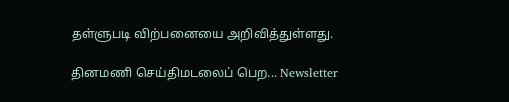தள்ளுபடி விற்பனையை அறிவித்துள்ளது.

தினமணி செய்திமடலைப் பெற... Newsletter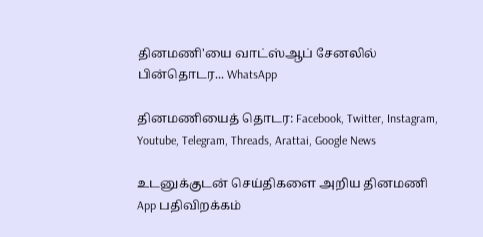தினமணி'யை வாட்ஸ்ஆப் சேனலில் பின்தொடர... WhatsApp

தினமணியைத் தொடர: Facebook, Twitter, Instagram, Youtube, Telegram, Threads, Arattai, Google News

உடனுக்குடன் செய்திகளை அறிய தினமணி App பதிவிறக்கம்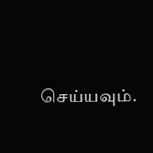செய்யவும்.